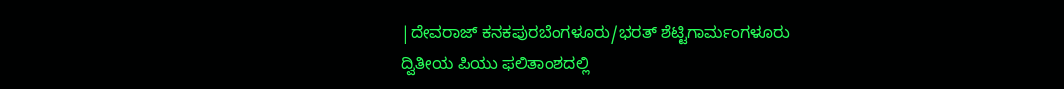|ದೇವರಾಜ್ ಕನಕಪುರಬೆಂಗಳೂರು/ಭರತ್ ಶೆಟ್ಟಿಗಾರ್ಮಂಗಳೂರು
ದ್ವಿತೀಯ ಪಿಯು ಫಲಿತಾಂಶದಲ್ಲಿ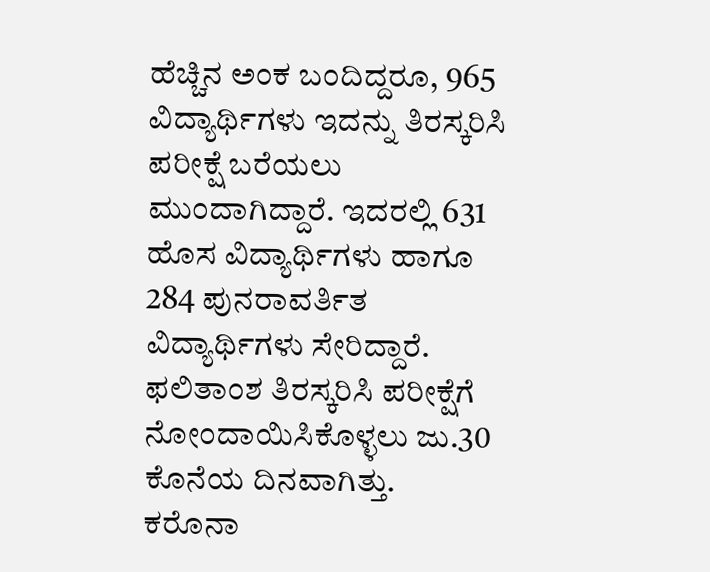ಹೆಚ್ಚಿನ ಅಂಕ ಬಂದಿದ್ದರೂ, 965 ವಿದ್ಯಾರ್ಥಿಗಳು ಇದನ್ನು ತಿರಸ್ಕರಿಸಿ ಪರೀಕ್ಷೆ ಬರೆಯಲು ಮುಂದಾಗಿದ್ದಾರೆ. ಇದರಲ್ಲಿ 631 ಹೊಸ ವಿದ್ಯಾರ್ಥಿಗಳು ಹಾಗೂ 284 ಪುನರಾವರ್ತಿತ ವಿದ್ಯಾರ್ಥಿಗಳು ಸೇರಿದ್ದಾರೆ. ಫಲಿತಾಂಶ ತಿರಸ್ಕರಿಸಿ ಪರೀಕ್ಷೆಗೆ ನೋಂದಾಯಿಸಿಕೊಳ್ಳಲು ಜು.30 ಕೊನೆಯ ದಿನವಾಗಿತ್ತು.
ಕರೊನಾ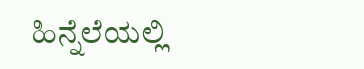ಹಿನ್ನೆಲೆಯಲ್ಲಿ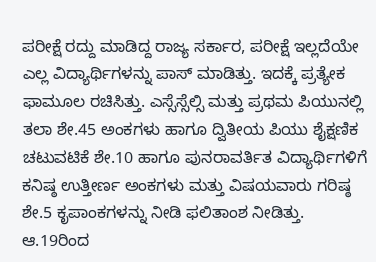ಪರೀಕ್ಷೆ ರದ್ದು ಮಾಡಿದ್ದ ರಾಜ್ಯ ಸರ್ಕಾರ, ಪರೀಕ್ಷೆ ಇಲ್ಲದೆಯೇ ಎಲ್ಲ ವಿದ್ಯಾರ್ಥಿಗಳನ್ನು ಪಾಸ್ ಮಾಡಿತ್ತು. ಇದಕ್ಕೆ ಪ್ರತ್ಯೇಕ ಫಾಮೂಲ ರಚಿಸಿತ್ತು. ಎಸ್ಸೆಸ್ಸೆಲ್ಸಿ ಮತ್ತು ಪ್ರಥಮ ಪಿಯುನಲ್ಲಿ ತಲಾ ಶೇ.45 ಅಂಕಗಳು ಹಾಗೂ ದ್ವಿತೀಯ ಪಿಯು ಶೈಕ್ಷಣಿಕ ಚಟುವಟಿಕೆ ಶೇ.10 ಹಾಗೂ ಪುನರಾವರ್ತಿತ ವಿದ್ಯಾರ್ಥಿಗಳಿಗೆ ಕನಿಷ್ಠ ಉತ್ತೀರ್ಣ ಅಂಕಗಳು ಮತ್ತು ವಿಷಯವಾರು ಗರಿಷ್ಠ ಶೇ.5 ಕೃಪಾಂಕಗಳನ್ನು ನೀಡಿ ಫಲಿತಾಂಶ ನೀಡಿತ್ತು. ಆ.19ರಿಂದ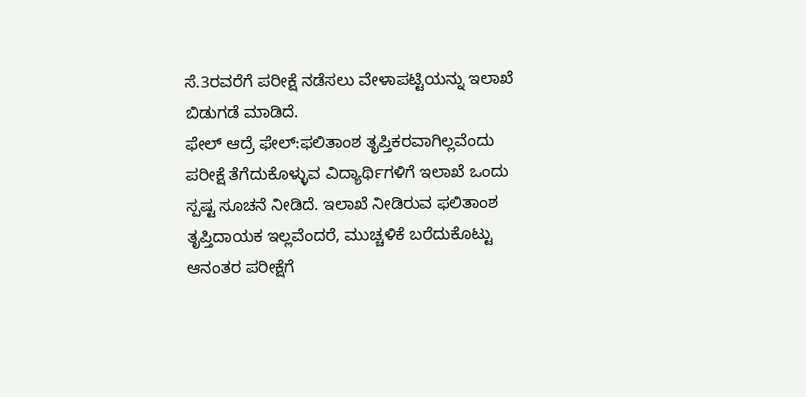ಸೆ.3ರವರೆಗೆ ಪರೀಕ್ಷೆ ನಡೆಸಲು ವೇಳಾಪಟ್ಟಿಯನ್ನು ಇಲಾಖೆ ಬಿಡುಗಡೆ ಮಾಡಿದೆ.
ಫೇಲ್ ಆದ್ರೆ ಫೇಲ್:ಫಲಿತಾಂಶ ತೃಪ್ತಿಕರವಾಗಿಲ್ಲವೆಂದು ಪರೀಕ್ಷೆ ತೆಗೆದುಕೊಳ್ಳುವ ವಿದ್ಯಾರ್ಥಿಗಳಿಗೆ ಇಲಾಖೆ ಒಂದು ಸ್ಪಷ್ಟ ಸೂಚನೆ ನೀಡಿದೆ. ಇಲಾಖೆ ನೀಡಿರುವ ಫಲಿತಾಂಶ ತೃಪ್ತಿದಾಯಕ ಇಲ್ಲವೆಂದರೆ, ಮುಚ್ಚಳಿಕೆ ಬರೆದುಕೊಟ್ಟು ಆನಂತರ ಪರೀಕ್ಷೆಗೆ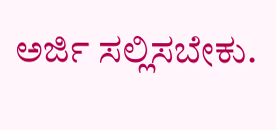ಅರ್ಜಿ ಸಲ್ಲಿಸಬೇಕು.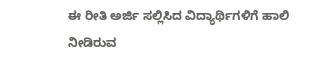ಈ ರೀತಿ ಅರ್ಜಿ ಸಲ್ಲಿಸಿದ ವಿದ್ಯಾರ್ಥಿಗಳಿಗೆ ಹಾಲಿ ನೀಡಿರುವ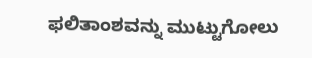ಫಲಿತಾಂಶವನ್ನು ಮುಟ್ಟುಗೋಲು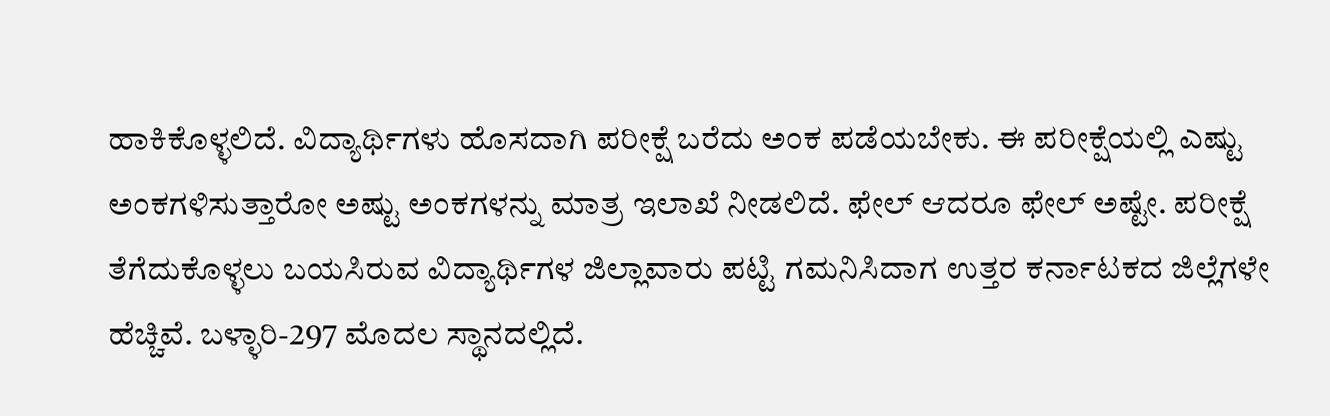ಹಾಕಿಕೊಳ್ಳಲಿದೆ. ವಿದ್ಯಾರ್ಥಿಗಳು ಹೊಸದಾಗಿ ಪರೀಕ್ಷೆ ಬರೆದು ಅಂಕ ಪಡೆಯಬೇಕು. ಈ ಪರೀಕ್ಷೆಯಲ್ಲಿ ಎಷ್ಟು ಅಂಕಗಳಿಸುತ್ತಾರೋ ಅಷ್ಟು ಅಂಕಗಳನ್ನು ಮಾತ್ರ ಇಲಾಖೆ ನೀಡಲಿದೆ. ಫೇಲ್ ಆದರೂ ಫೇಲ್ ಅಷ್ಟೇ. ಪರೀಕ್ಷೆ ತೆಗೆದುಕೊಳ್ಳಲು ಬಯಸಿರುವ ವಿದ್ಯಾರ್ಥಿಗಳ ಜಿಲ್ಲಾವಾರು ಪಟ್ಟಿ ಗಮನಿಸಿದಾಗ ಉತ್ತರ ಕರ್ನಾಟಕದ ಜಿಲ್ಲೆಗಳೇ ಹೆಚ್ಚಿವೆ. ಬಳ್ಳಾರಿ-297 ಮೊದಲ ಸ್ಥಾನದಲ್ಲಿದೆ.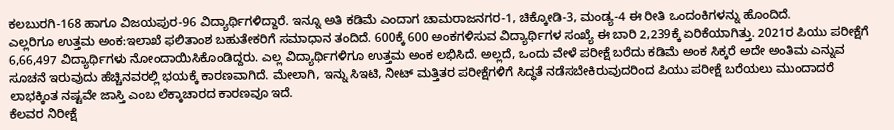ಕಲಬುರಗಿ-168 ಹಾಗೂ ವಿಜಯಪುರ-96 ವಿದ್ಯಾರ್ಥಿಗಳಿದ್ದಾರೆ. ಇನ್ನೂ ಅತಿ ಕಡಿಮೆ ಎಂದಾಗ ಚಾಮರಾಜನಗರ-1, ಚಿಕ್ಕೋಡಿ-3, ಮಂಡ್ಯ-4 ಈ ರೀತಿ ಒಂದಂಕಿಗಳನ್ನು ಹೊಂದಿದೆ.
ಎಲ್ಲರಿಗೂ ಉತ್ತಮ ಅಂಕ:ಇಲಾಖೆ ಫಲಿತಾಂಶ ಬಹುತೇಕರಿಗೆ ಸಮಾಧಾನ ತಂದಿದೆ. 600ಕ್ಕೆ 600 ಅಂಕಗಳಿಸುವ ವಿದ್ಯಾರ್ಥಿಗಳ ಸಂಖ್ಯೆ ಈ ಬಾರಿ 2,239ಕ್ಕೆ ಏರಿಕೆಯಾಗಿತ್ತು. 2021ರ ಪಿಯು ಪರೀಕ್ಷೆಗೆ 6,66,497 ವಿದ್ಯಾರ್ಥಿಗಳು ನೋಂದಾಯಿಸಿಕೊಂಡಿದ್ದರು. ಎಲ್ಲ ವಿದ್ಯಾರ್ಥಿಗಳಿಗೂ ಉತ್ತಮ ಅಂಕ ಲಭಿಸಿದೆ. ಅಲ್ಲದೆ, ಒಂದು ವೇಳೆ ಪರೀಕ್ಷೆ ಬರೆದು ಕಡಿಮೆ ಅಂಕ ಸಿಕ್ಕರೆ ಅದೇ ಅಂತಿಮ ಎನ್ನುವ ಸೂಚನೆ ಇರುವುದು ಹೆಚ್ಚಿನವರಲ್ಲಿ ಭಯಕ್ಕೆ ಕಾರಣವಾಗಿದೆ. ಮೇಲಾಗಿ, ಇನ್ನು ಸಿಇಟಿ, ನೀಟ್ ಮತ್ತಿತರ ಪರೀಕ್ಷೆಗಳಿಗೆ ಸಿದ್ಧತೆ ನಡೆಸಬೇಕಿರುವುದರಿಂದ ಪಿಯು ಪರೀಕ್ಷೆ ಬರೆಯಲು ಮುಂದಾದರೆ ಲಾಭಕ್ಕಿಂತ ನಷ್ಟವೇ ಜಾಸ್ತಿ ಎಂಬ ಲೆಕ್ಕಾಚಾರದ ಕಾರಣವೂ ಇದೆ.
ಕೆಲವರ ನಿರೀಕ್ಷೆ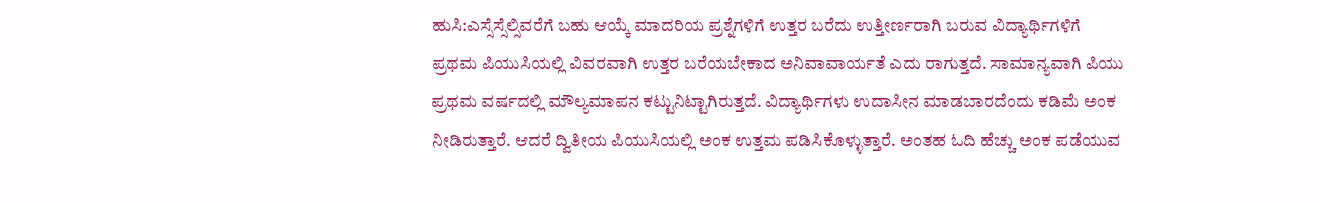ಹುಸಿ:ಎಸ್ಸೆಸ್ಸೆಲ್ಸಿವರೆಗೆ ಬಹು ಆಯ್ಕೆ ಮಾದರಿಯ ಪ್ರಶ್ನೆಗಳಿಗೆ ಉತ್ತರ ಬರೆದು ಉತ್ತೀರ್ಣರಾಗಿ ಬರುವ ವಿದ್ಯಾರ್ಥಿಗಳಿಗೆ ಪ್ರಥಮ ಪಿಯುಸಿಯಲ್ಲಿ ವಿವರವಾಗಿ ಉತ್ತರ ಬರೆಯಬೇಕಾದ ಅನಿವಾವಾರ್ಯತೆ ಎದು ರಾಗುತ್ತದೆ. ಸಾಮಾನ್ಯವಾಗಿ ಪಿಯು ಪ್ರಥಮ ವರ್ಷದಲ್ಲಿ ಮೌಲ್ಯಮಾಪನ ಕಟ್ಟುನಿಟ್ಟಾಗಿರುತ್ತದೆ. ವಿದ್ಯಾರ್ಥಿಗಳು ಉದಾಸೀನ ಮಾಡಬಾರದೆಂದು ಕಡಿಮೆ ಅಂಕ ನೀಡಿರುತ್ತಾರೆ. ಆದರೆ ದ್ವಿತೀಯ ಪಿಯುಸಿಯಲ್ಲಿ ಅಂಕ ಉತ್ತಮ ಪಡಿಸಿಕೊಳ್ಳುತ್ತಾರೆ. ಅಂತಹ ಓದಿ ಹೆಚ್ಚು ಅಂಕ ಪಡೆಯುವ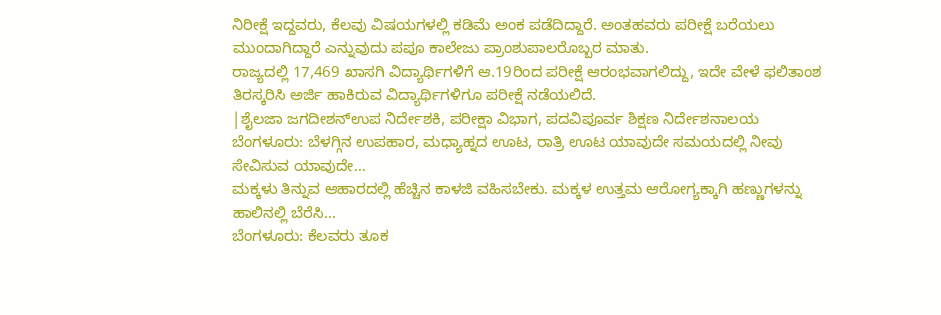ನಿರೀಕ್ಷೆ ಇದ್ದವರು, ಕೆಲವು ವಿಷಯಗಳಲ್ಲಿ ಕಡಿಮೆ ಅಂಕ ಪಡೆದಿದ್ದಾರೆ. ಅಂತಹವರು ಪರೀಕ್ಷೆ ಬರೆಯಲು ಮುಂದಾಗಿದ್ದಾರೆ ಎನ್ನುವುದು ಪಪೂ ಕಾಲೇಜು ಪ್ರಾಂಶುಪಾಲರೊಬ್ಬರ ಮಾತು.
ರಾಜ್ಯದಲ್ಲಿ 17,469 ಖಾಸಗಿ ವಿದ್ಯಾರ್ಥಿಗಳಿಗೆ ಆ.19ರಿಂದ ಪರೀಕ್ಷೆ ಆರಂಭವಾಗಲಿದ್ದು, ಇದೇ ವೇಳೆ ಫಲಿತಾಂಶ ತಿರಸ್ಕರಿಸಿ ಅರ್ಜಿ ಹಾಕಿರುವ ವಿದ್ಯಾರ್ಥಿಗಳಿಗೂ ಪರೀಕ್ಷೆ ನಡೆಯಲಿದೆ.
|ಶೈಲಜಾ ಜಗದೀಶನ್ಉಪ ನಿರ್ದೇಶಕಿ, ಪರೀಕ್ಷಾ ವಿಭಾಗ, ಪದವಿಪೂರ್ವ ಶಿಕ್ಷಣ ನಿರ್ದೇಶನಾಲಯ
ಬೆಂಗಳೂರು: ಬೆಳಗ್ಗಿನ ಉಪಹಾರ, ಮಧ್ಯಾಹ್ನದ ಊಟ, ರಾತ್ರಿ ಊಟ ಯಾವುದೇ ಸಮಯದಲ್ಲಿ ನೀವು ಸೇವಿಸುವ ಯಾವುದೇ…
ಮಕ್ಕಳು ತಿನ್ನುವ ಆಹಾರದಲ್ಲಿ ಹೆಚ್ಚಿನ ಕಾಳಜಿ ವಹಿಸಬೇಕು. ಮಕ್ಕಳ ಉತ್ತಮ ಆರೋಗ್ಯಕ್ಕಾಗಿ ಹಣ್ಣುಗಳನ್ನು ಹಾಲಿನಲ್ಲಿ ಬೆರೆಸಿ…
ಬೆಂಗಳೂರು: ಕೆಲವರು ತೂಕ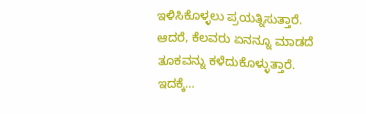ಇಳಿಸಿಕೊಳ್ಳಲು ಪ್ರಯತ್ನಿಸುತ್ತಾರೆ. ಆದರೆ, ಕೆಲವರು ಏನನ್ನೂ ಮಾಡದೆ ತೂಕವನ್ನು ಕಳೆದುಕೊಳ್ಳುತ್ತಾರೆ. ಇದಕ್ಕೆ…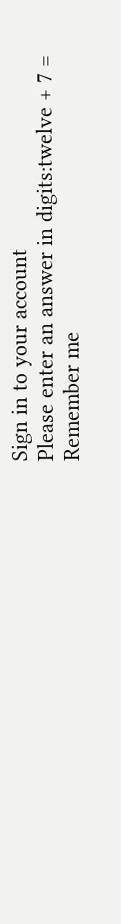Sign in to your account
Please enter an answer in digits:twelve + 7 =
Remember me